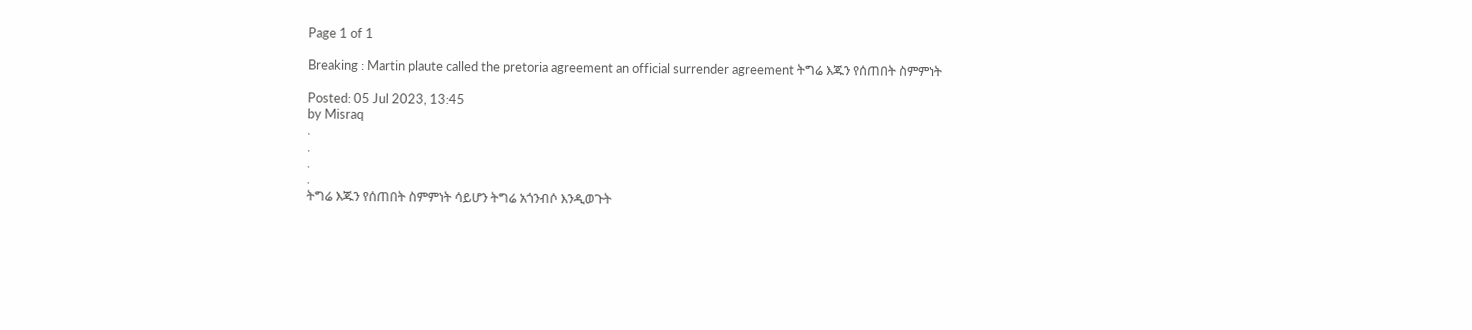Page 1 of 1

Breaking : Martin plaute called the pretoria agreement an official surrender agreement ትግሬ እጁን የሰጠበት ስምምነት

Posted: 05 Jul 2023, 13:45
by Misraq
.
.
.
.
ትግሬ እጁን የሰጠበት ስምምነት ሳይሆን ትግሬ አጎንብሶ እንዲወጉት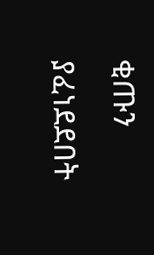ቂጡን ያፈነደደበት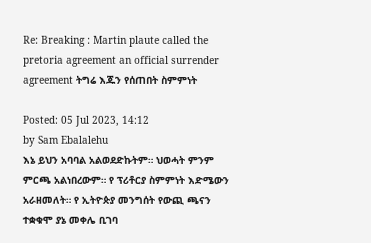Re: Breaking : Martin plaute called the pretoria agreement an official surrender agreement ትግሬ እጁን የሰጠበት ስምምነት

Posted: 05 Jul 2023, 14:12
by Sam Ebalalehu
እኔ ይህን አባባል አልወደድኩትም። ህወሓት ምንም ምርጫ አልነበረውም። የ ፕሪቶርያ ስምምነት እድሜውን አራዘመለት። የ ኢትዮጵያ መንግሰት የውጪ ጫናን ተቋቁሞ ያኔ መቀሌ ቢገባ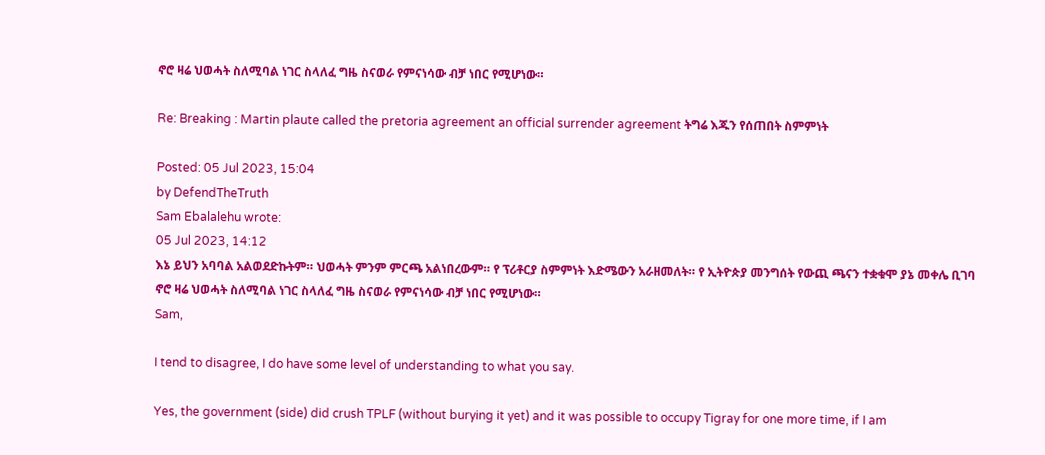ኖሮ ዛሬ ህወሓት ስለሚባል ነገር ስላለፈ ግዜ ስናወራ የምናነሳው ብቻ ነበር የሚሆነው።

Re: Breaking : Martin plaute called the pretoria agreement an official surrender agreement ትግሬ እጁን የሰጠበት ስምምነት

Posted: 05 Jul 2023, 15:04
by DefendTheTruth
Sam Ebalalehu wrote:
05 Jul 2023, 14:12
እኔ ይህን አባባል አልወደድኩትም። ህወሓት ምንም ምርጫ አልነበረውም። የ ፕሪቶርያ ስምምነት እድሜውን አራዘመለት። የ ኢትዮጵያ መንግሰት የውጪ ጫናን ተቋቁሞ ያኔ መቀሌ ቢገባ ኖሮ ዛሬ ህወሓት ስለሚባል ነገር ስላለፈ ግዜ ስናወራ የምናነሳው ብቻ ነበር የሚሆነው።
Sam,

I tend to disagree, I do have some level of understanding to what you say.

Yes, the government (side) did crush TPLF (without burying it yet) and it was possible to occupy Tigray for one more time, if I am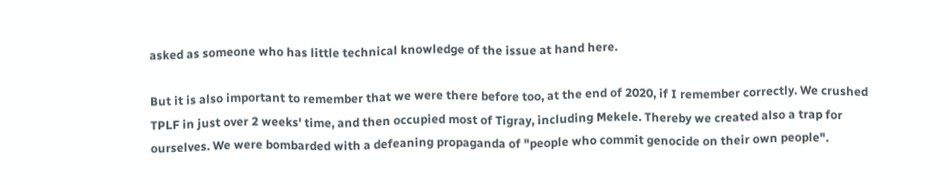asked as someone who has little technical knowledge of the issue at hand here.

But it is also important to remember that we were there before too, at the end of 2020, if I remember correctly. We crushed TPLF in just over 2 weeks' time, and then occupied most of Tigray, including Mekele. Thereby we created also a trap for ourselves. We were bombarded with a defeaning propaganda of "people who commit genocide on their own people".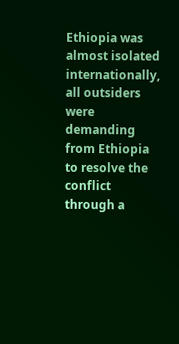Ethiopia was almost isolated internationally, all outsiders were demanding from Ethiopia to resolve the conflict through a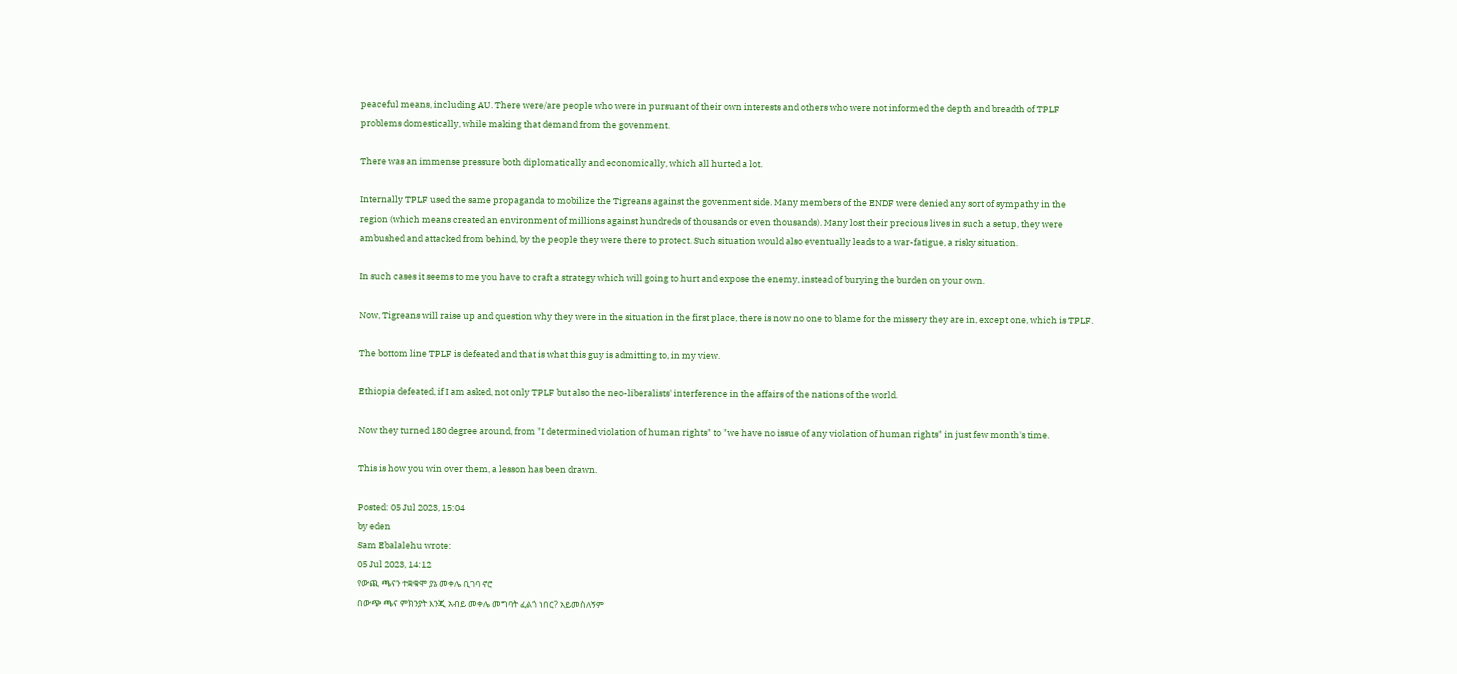peaceful means, including AU. There were/are people who were in pursuant of their own interests and others who were not informed the depth and breadth of TPLF problems domestically, while making that demand from the govenment.

There was an immense pressure both diplomatically and economically, which all hurted a lot.

Internally TPLF used the same propaganda to mobilize the Tigreans against the govenment side. Many members of the ENDF were denied any sort of sympathy in the region (which means created an environment of millions against hundreds of thousands or even thousands). Many lost their precious lives in such a setup, they were ambushed and attacked from behind, by the people they were there to protect. Such situation would also eventually leads to a war-fatigue, a risky situation.

In such cases it seems to me you have to craft a strategy which will going to hurt and expose the enemy, instead of burying the burden on your own.

Now, Tigreans will raise up and question why they were in the situation in the first place, there is now no one to blame for the missery they are in, except one, which is TPLF.

The bottom line TPLF is defeated and that is what this guy is admitting to, in my view.

Ethiopia defeated, if I am asked, not only TPLF but also the neo-liberalists' interference in the affairs of the nations of the world.

Now they turned 180 degree around, from "I determined violation of human rights" to "we have no issue of any violation of human rights" in just few month's time.

This is how you win over them, a lesson has been drawn.

Posted: 05 Jul 2023, 15:04
by eden
Sam Ebalalehu wrote:
05 Jul 2023, 14:12
የውጪ ጫናን ተቋቁሞ ያኔ መቀሌ ቢገባ ኖሮ
በውጭ ጫና ምክንያት እንጂ አብይ መቀሌ መግባት ፈልጎ ነበር? አይመስለኝም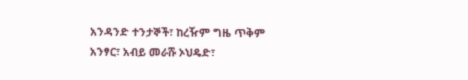አንዳንድ ተንታኞች፣ ከረዥም ግዜ ጥቅም አንፃር፣ አብይ መራሹ ኦህዴድ፣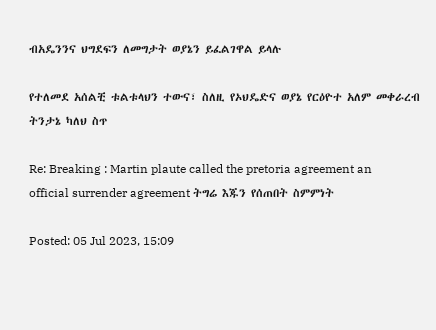ብአዴንንና ህግደፍን ለመግታት ወያኔን ይፈልገዋል ይላሉ

የተለመደ አሰልቺ ቱልቱላህን ተውና፣ ስለዚ የኦህዴድና ወያኔ የርዕዮተ አለም መቀራረብ ትንታኔ ካለህ ስጥ

Re: Breaking : Martin plaute called the pretoria agreement an official surrender agreement ትግሬ እጁን የሰጠበት ስምምነት

Posted: 05 Jul 2023, 15:09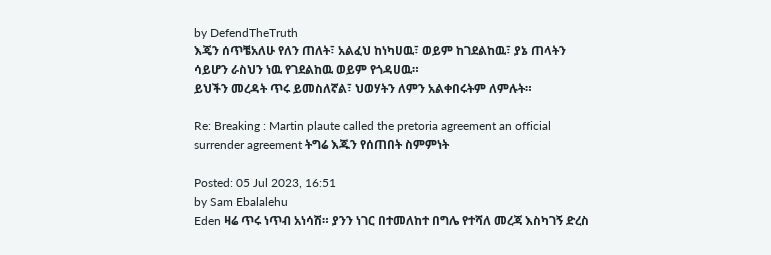by DefendTheTruth
እጄን ሰጥቼአለሁ የለን ጠለት፣ አልፈህ ከነካሀዉ፣ ወይም ከገደልከዉ፣ ያኔ ጠላትን ሳይሆን ራስህን ነዉ የገደልከዉ ወይም የጎዳሀዉ።
ይህችን መረዳት ጥሩ ይመስለኛል፣ ህወሃትን ለምን አልቀበሩትም ለምሉት።

Re: Breaking : Martin plaute called the pretoria agreement an official surrender agreement ትግሬ እጁን የሰጠበት ስምምነት

Posted: 05 Jul 2023, 16:51
by Sam Ebalalehu
Eden ዛሬ ጥሩ ነጥብ አነሳሽ። ያንን ነገር በተመለከተ በግሌ የተሻለ መረጃ እስካገኝ ድረስ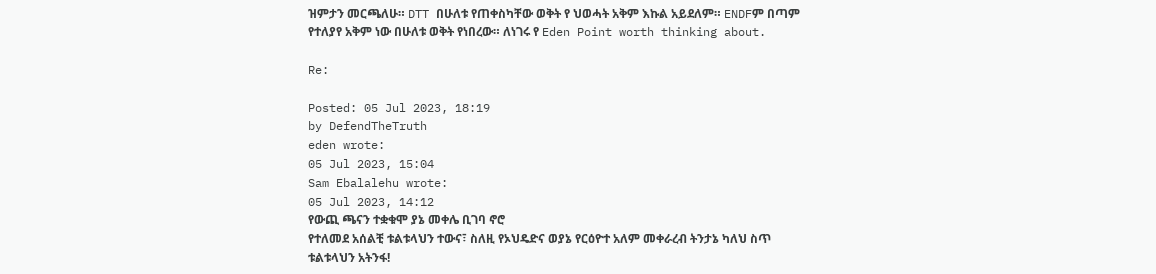ዝምታን መርጫለሁ። DTT በሁለቱ የጠቀስካቸው ወቅት የ ህወሓት አቅም እኩል አይደለም። ENDFም በጣም የተለያየ አቅም ነው በሁለቱ ወቅት የነበረው። ለነገሩ የ Eden Point worth thinking about.

Re:

Posted: 05 Jul 2023, 18:19
by DefendTheTruth
eden wrote:
05 Jul 2023, 15:04
Sam Ebalalehu wrote:
05 Jul 2023, 14:12
የውጪ ጫናን ተቋቁሞ ያኔ መቀሌ ቢገባ ኖሮ
የተለመደ አሰልቺ ቱልቱላህን ተውና፣ ስለዚ የኦህዴድና ወያኔ የርዕዮተ አለም መቀራረብ ትንታኔ ካለህ ስጥ
ቱልቱላህን አትንፋ!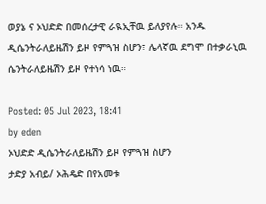ወያኔ ና ኦህድድ በመሰረታዊ ራዪኢቸዉ ይለያየሉ። አንዱ ዲሴንትራለይዜሽን ይዞ የምጓዝ ስሆን፣ ሌላኛዉ ደግሞ በተቃራኒዉ ሴንትራለይዜሽን ይዞ የተነሳ ነዉ።

Posted: 05 Jul 2023, 18:41
by eden
ኦህድድ ዲሴንትራለይዜሽን ይዞ የምጓዝ ስሆን
ታድያ አብይ/ ኦሕዴድ በየአመቱ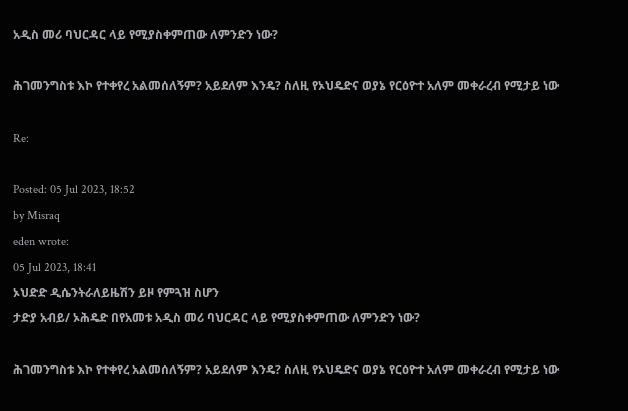አዲስ መሪ ባህርዳር ላይ የሚያስቀምጠው ለምንድን ነው?

ሕገመንግስቱ እኮ የተቀየረ አልመሰለኝም? አይደለም እንዴ? ስለዚ የኦህዴድና ወያኔ የርዕዮተ አለም መቀራረብ የሚታይ ነው

Re:

Posted: 05 Jul 2023, 18:52
by Misraq
eden wrote:
05 Jul 2023, 18:41
ኦህድድ ዲሴንትራለይዜሽን ይዞ የምጓዝ ስሆን
ታድያ አብይ/ ኦሕዴድ በየአመቱ አዲስ መሪ ባህርዳር ላይ የሚያስቀምጠው ለምንድን ነው?

ሕገመንግስቱ እኮ የተቀየረ አልመሰለኝም? አይደለም እንዴ? ስለዚ የኦህዴድና ወያኔ የርዕዮተ አለም መቀራረብ የሚታይ ነው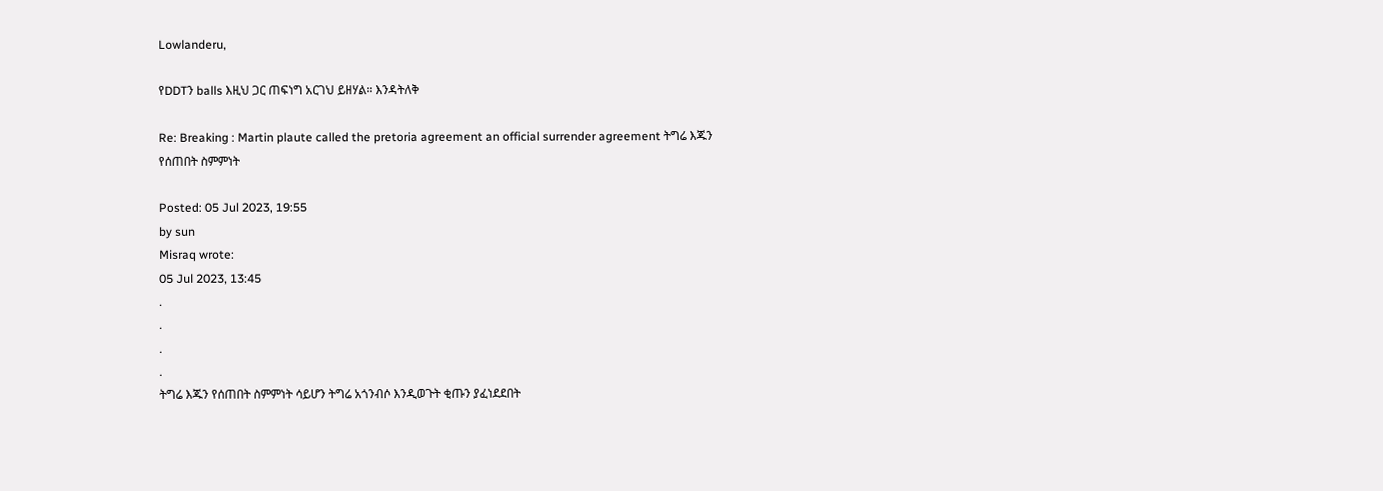Lowlanderu,

የDDTን balls እዚህ ጋር ጠፍነግ አርገህ ይዘሃል። እንዳትለቅ

Re: Breaking : Martin plaute called the pretoria agreement an official surrender agreement ትግሬ እጁን የሰጠበት ስምምነት

Posted: 05 Jul 2023, 19:55
by sun
Misraq wrote:
05 Jul 2023, 13:45
.
.
.
.
ትግሬ እጁን የሰጠበት ስምምነት ሳይሆን ትግሬ አጎንብሶ እንዲወጉት ቂጡን ያፈነደደበት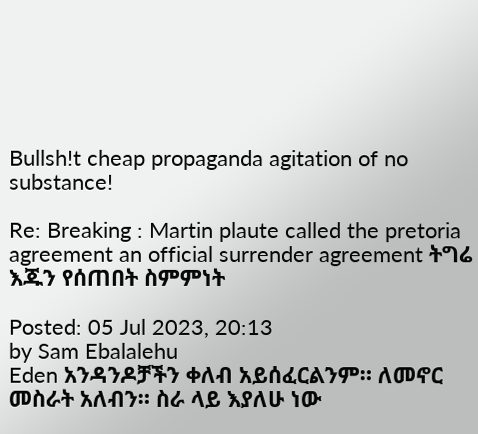Bullsh!t cheap propaganda agitation of no substance!

Re: Breaking : Martin plaute called the pretoria agreement an official surrender agreement ትግሬ እጁን የሰጠበት ስምምነት

Posted: 05 Jul 2023, 20:13
by Sam Ebalalehu
Eden አንዳንዶቻችን ቀለብ አይሰፈርልንም። ለመኖር መስራት አለብን። ስራ ላይ እያለሁ ነው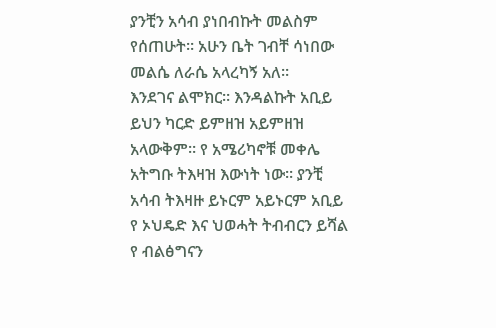ያንቺን አሳብ ያነበብኩት መልስም የሰጠሁት። አሁን ቤት ገብቸ ሳነበው መልሴ ለራሴ አላረካኝ አለ።
እንደገና ልሞክር። እንዳልኩት አቢይ ይህን ካርድ ይምዘዝ አይምዘዝ አላውቅም። የ አሜሪካኖቹ መቀሌ አትግቡ ትእዛዝ እውነት ነው። ያንቺ አሳብ ትእዛዙ ይኑርም አይኑርም አቢይ የ ኦህዴድ እና ህወሓት ትብብርን ይሻል የ ብልፅግናን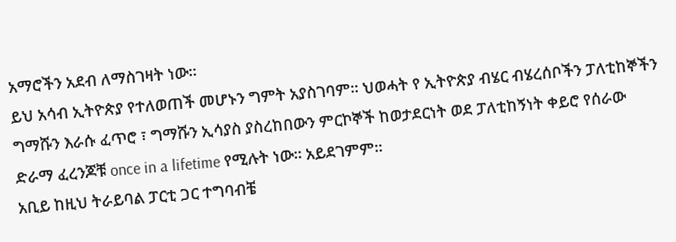አማሮችን አደብ ለማስገዛት ነው።
ይህ አሳብ ኢትዮጵያ የተለወጠች መሆኑን ግምት አያስገባም። ህወሓት የ ኢትዮጵያ ብሄር ብሄረሰቦችን ፓለቲከኞችን ግማሹን እራሱ ፈጥሮ ፣ ግማሹን ኢሳያስ ያስረከበውን ምርኮኞች ከወታደርነት ወደ ፓለቲከኝነት ቀይሮ የሰራው ድራማ ፈረንጆቹ once in a lifetime የሚሉት ነው። አይደገምም።
አቢይ ከዚህ ትራይባል ፓርቲ ጋር ተግባብቼ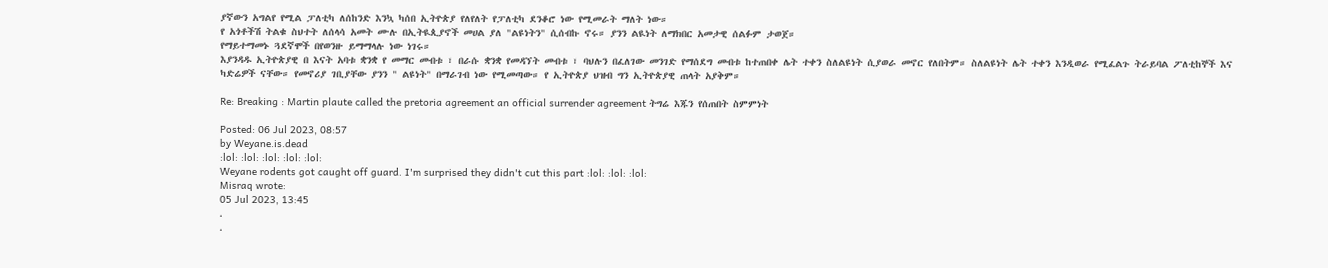ያኛውን አግልየ የሚል ፓለቲካ ለሰከንድ እንኳ ካሰበ ኢትዮጵያ የለየለት የፓለቲካ ደንቆሮ ነው የሚመራት ማለት ነው።
የ አጎቶችሽ ትልቁ ስህተት ለሰላሳ አመት ሙሉ በኢትዪጲያኖች መሀል ያለ "ልዩነትን" ሲሰብኩ ኖሩ። ያንን ልዪነት ለማክበር አመታዊ ሰልፉም ታወጀ።
የማይተማመኑ ጓደኛሞች በየወንዙ ይማማላሉ ነው ነገሩ።
እያንዳዱ ኢትዮጵያዊ በ እናት አባቱ ቋንቋ የ መማር መብቱ ፣ በራሱ ቋንቋ የመዳኘት መብቱ ፣ ባህሉን በፈለገው መንገድ የማሰደግ መብቱ ከተጠበቀ ሌት ተቀን ስለልዩነት ሲያወራ መኖር የለበትም። ስለልዩነት ሌት ተቀን እንዲወራ የሚፈልጉ ትራይባል ፖለቲከኞች እና ካድሬዎች ናቸው። የመኖሪያ ገቢያቸው ያንን " ልዩነት" በማራገብ ነው የሚመጣው። የ ኢትዮጵያ ህዝብ ግን ኢትዮጵያዊ ጠላት አያቅም።

Re: Breaking : Martin plaute called the pretoria agreement an official surrender agreement ትግሬ እጁን የሰጠበት ስምምነት

Posted: 06 Jul 2023, 08:57
by Weyane.is.dead
:lol: :lol: :lol: :lol: :lol:
Weyane rodents got caught off guard. I'm surprised they didn't cut this part :lol: :lol: :lol:
Misraq wrote:
05 Jul 2023, 13:45
.
.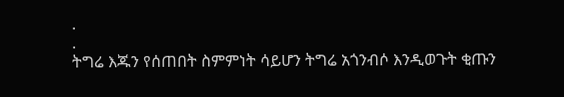.
.
ትግሬ እጁን የሰጠበት ስምምነት ሳይሆን ትግሬ አጎንብሶ እንዲወጉት ቂጡን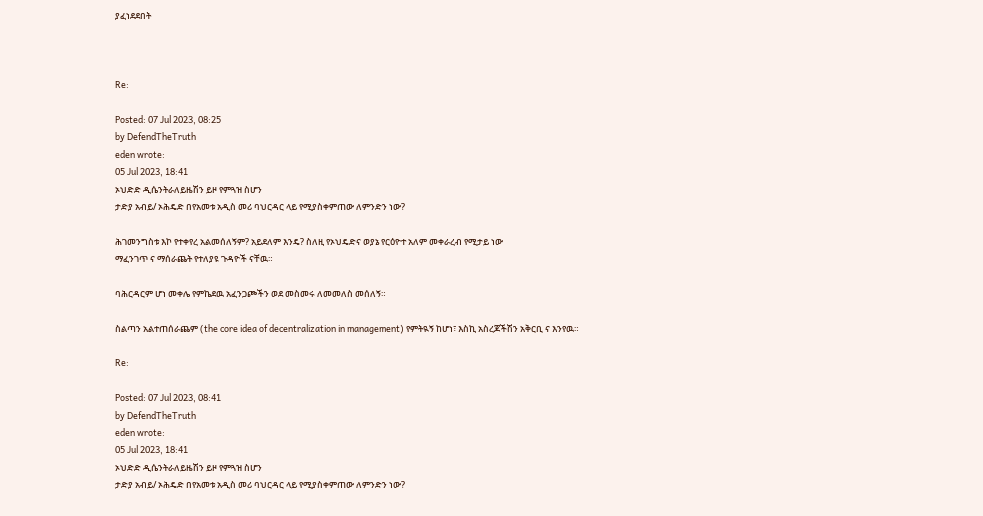ያፈነደደበት



Re:

Posted: 07 Jul 2023, 08:25
by DefendTheTruth
eden wrote:
05 Jul 2023, 18:41
ኦህድድ ዲሴንትራለይዜሽን ይዞ የምጓዝ ስሆን
ታድያ አብይ/ ኦሕዴድ በየአመቱ አዲስ መሪ ባህርዳር ላይ የሚያስቀምጠው ለምንድን ነው?

ሕገመንግስቱ እኮ የተቀየረ አልመሰለኝም? አይደለም እንዴ? ስለዚ የኦህዴድና ወያኔ የርዕዮተ አለም መቀራረብ የሚታይ ነው
ማፈንገጥ ና ማሰራጨት የተለያዩ ጉዳዮች ናቸዉ።

ባሕርዳርም ሆነ መቀሌ የምኬደዉ አፈንጋጮችን ወደ መስመሩ ለመመለስ መሰለኝ።

ስልጣን አልተጠሰራጨም (the core idea of decentralization in management) የምትዪኝ ከሆነ፣ እስኪ አስረጆችሽን አቅርቢ ና እንየዉ።

Re:

Posted: 07 Jul 2023, 08:41
by DefendTheTruth
eden wrote:
05 Jul 2023, 18:41
ኦህድድ ዲሴንትራለይዜሽን ይዞ የምጓዝ ስሆን
ታድያ አብይ/ ኦሕዴድ በየአመቱ አዲስ መሪ ባህርዳር ላይ የሚያስቀምጠው ለምንድን ነው?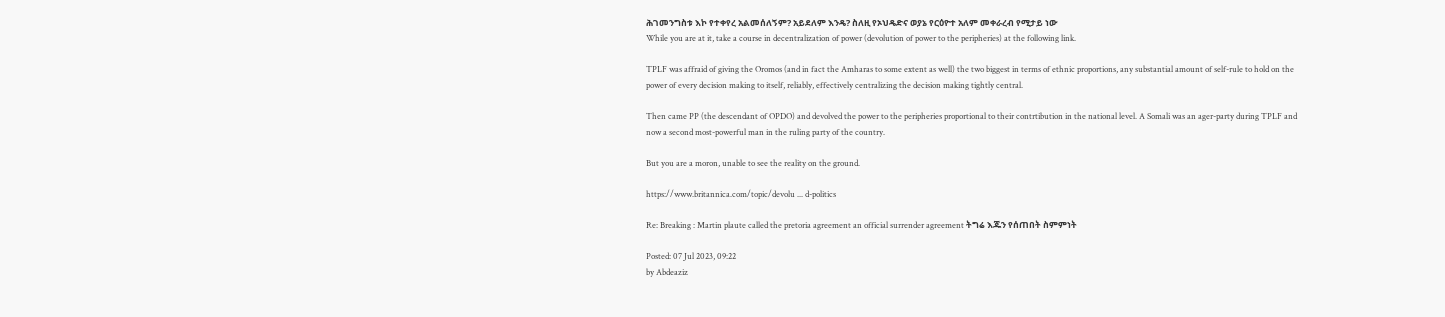ሕገመንግስቱ እኮ የተቀየረ አልመሰለኝም? አይደለም እንዴ? ስለዚ የኦህዴድና ወያኔ የርዕዮተ አለም መቀራረብ የሚታይ ነው
While you are at it, take a course in decentralization of power (devolution of power to the peripheries) at the following link.

TPLF was affraid of giving the Oromos (and in fact the Amharas to some extent as well) the two biggest in terms of ethnic proportions, any substantial amount of self-rule to hold on the power of every decision making to itself, reliably, effectively centralizing the decision making tightly central.

Then came PP (the descendant of OPDO) and devolved the power to the peripheries proportional to their contrtibution in the national level. A Somali was an ager-party during TPLF and now a second most-powerful man in the ruling party of the country.

But you are a moron, unable to see the reality on the ground.

https://www.britannica.com/topic/devolu ... d-politics

Re: Breaking : Martin plaute called the pretoria agreement an official surrender agreement ትግሬ እጁን የሰጠበት ስምምነት

Posted: 07 Jul 2023, 09:22
by Abdeaziz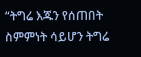“ትግሬ እጁን የሰጠበት ስምምነት ሳይሆን ትግሬ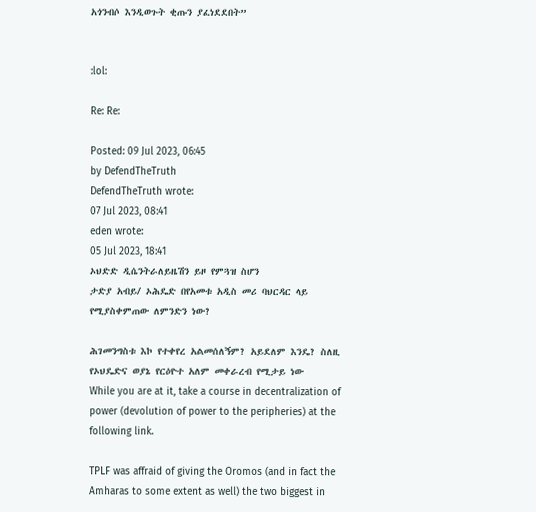አጎንብሶ እንዲወጉት ቂጡን ያፈነደደበት”


:lol:

Re: Re:

Posted: 09 Jul 2023, 06:45
by DefendTheTruth
DefendTheTruth wrote:
07 Jul 2023, 08:41
eden wrote:
05 Jul 2023, 18:41
ኦህድድ ዲሴንትራለይዜሽን ይዞ የምጓዝ ስሆን
ታድያ አብይ/ ኦሕዴድ በየአመቱ አዲስ መሪ ባህርዳር ላይ የሚያስቀምጠው ለምንድን ነው?

ሕገመንግስቱ እኮ የተቀየረ አልመሰለኝም? አይደለም እንዴ? ስለዚ የኦህዴድና ወያኔ የርዕዮተ አለም መቀራረብ የሚታይ ነው
While you are at it, take a course in decentralization of power (devolution of power to the peripheries) at the following link.

TPLF was affraid of giving the Oromos (and in fact the Amharas to some extent as well) the two biggest in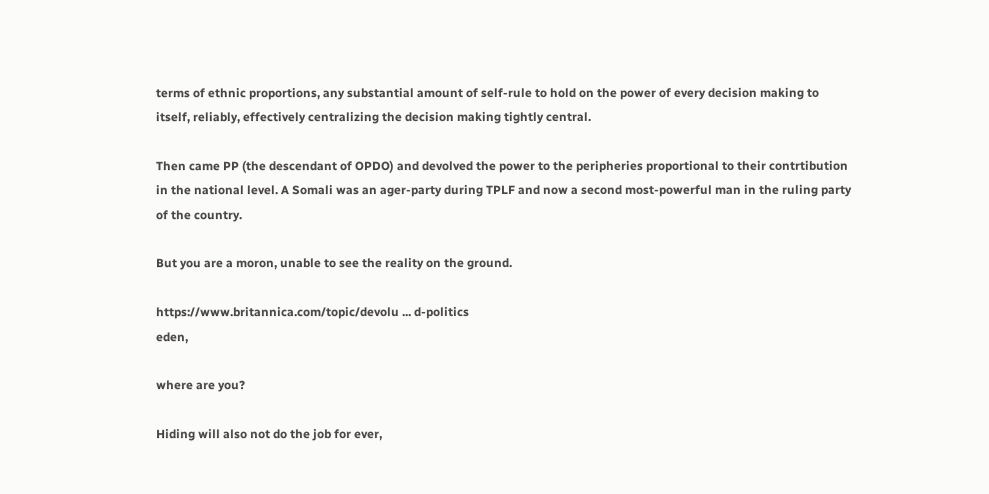terms of ethnic proportions, any substantial amount of self-rule to hold on the power of every decision making to itself, reliably, effectively centralizing the decision making tightly central.

Then came PP (the descendant of OPDO) and devolved the power to the peripheries proportional to their contrtibution in the national level. A Somali was an ager-party during TPLF and now a second most-powerful man in the ruling party of the country.

But you are a moron, unable to see the reality on the ground.

https://www.britannica.com/topic/devolu ... d-politics
eden,

where are you?

Hiding will also not do the job for ever,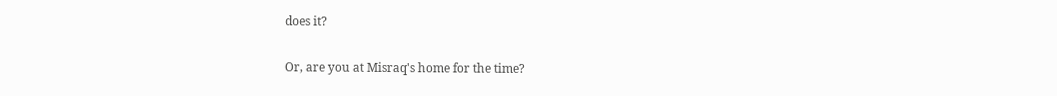does it?

Or, are you at Misraq's home for the time?